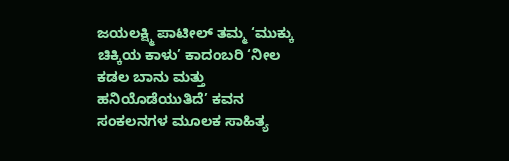ಜಯಲಕ್ಷ್ಮಿ ಪಾಟೀಲ್ ತಮ್ಮ ‘ಮುಕ್ಕು ಚಿಕ್ಕಿಯ ಕಾಳು’ ಕಾದಂಬರಿ ‘ನೀಲ ಕಡಲ ಬಾನು ಮತ್ತು ಹನಿಯೊಡೆಯುತಿದೆ’ ಕವನ ಸಂಕಲನಗಳ ಮೂಲಕ ಸಾಹಿತ್ಯ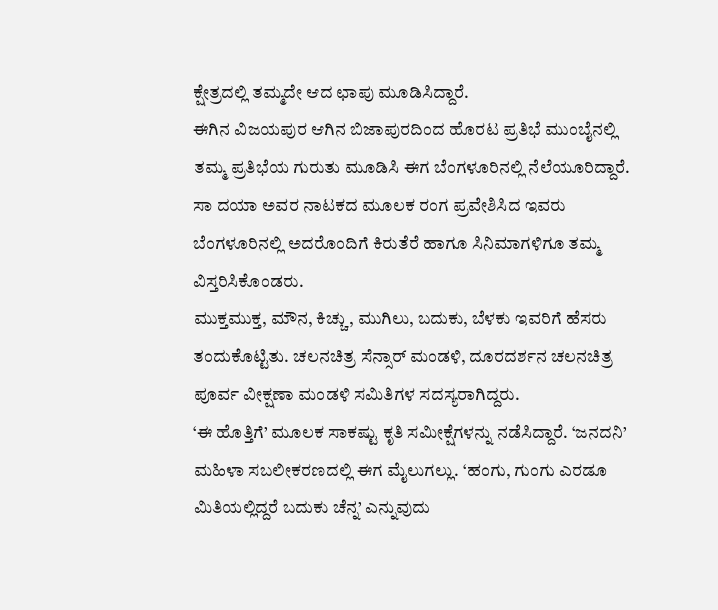ಕ್ಷೇತ್ರದಲ್ಲಿ ತಮ್ಮದೇ ಆದ ಛಾಪು ಮೂಡಿಸಿದ್ದಾರೆ.
ಈಗಿನ ವಿಜಯಪುರ ಆಗಿನ ಬಿಜಾಪುರದಿಂದ ಹೊರಟ ಪ್ರತಿಭೆ ಮುಂಬೈನಲ್ಲಿ ತಮ್ಮ ಪ್ರತಿಭೆಯ ಗುರುತು ಮೂಡಿಸಿ ಈಗ ಬೆಂಗಳೂರಿನಲ್ಲಿ ನೆಲೆಯೂರಿದ್ದಾರೆ.
ಸಾ ದಯಾ ಅವರ ನಾಟಕದ ಮೂಲಕ ರಂಗ ಪ್ರವೇಶಿಸಿದ ಇವರು ಬೆಂಗಳೂರಿನಲ್ಲಿ ಅದರೊಂದಿಗೆ ಕಿರುತೆರೆ ಹಾಗೂ ಸಿನಿಮಾಗಳಿಗೂ ತಮ್ಮ ವಿಸ್ತರಿಸಿಕೊಂಡರು.
ಮುಕ್ತಮುಕ್ತ, ಮೌನ, ಕಿಚ್ಚು, ಮುಗಿಲು, ಬದುಕು, ಬೆಳಕು ಇವರಿಗೆ ಹೆಸರು ತಂದುಕೊಟ್ಟಿತು. ಚಲನಚಿತ್ರ ಸೆನ್ಸಾರ್ ಮಂಡಳಿ, ದೂರದರ್ಶನ ಚಲನಚಿತ್ರ ಪೂರ್ವ ವೀಕ್ಷಣಾ ಮಂಡಳಿ ಸಮಿತಿಗಳ ಸದಸ್ಯರಾಗಿದ್ದರು.
‘ಈ ಹೊತ್ತಿಗೆ’ ಮೂಲಕ ಸಾಕಷ್ಟು ಕೃತಿ ಸಮೀಕ್ಷೆಗಳನ್ನು ನಡೆಸಿದ್ದಾರೆ. ‘ಜನದನಿ’ ಮಹಿಳಾ ಸಬಲೀಕರಣದಲ್ಲಿ ಈಗ ಮೈಲುಗಲ್ಲು. ‘ಹಂಗು, ಗುಂಗು ಎರಡೂ ಮಿತಿಯಲ್ಲಿದ್ದರೆ ಬದುಕು ಚೆನ್ನ’ ಎನ್ನುವುದು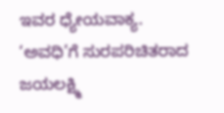ಇವರ ಧ್ಯೇಯವಾಕ್ಯ.
‘ಅವಧಿ’ಗೆ ಸುರಪರಿಚಿತರಾದ ಜಯಲಕ್ಷ್ಮಿ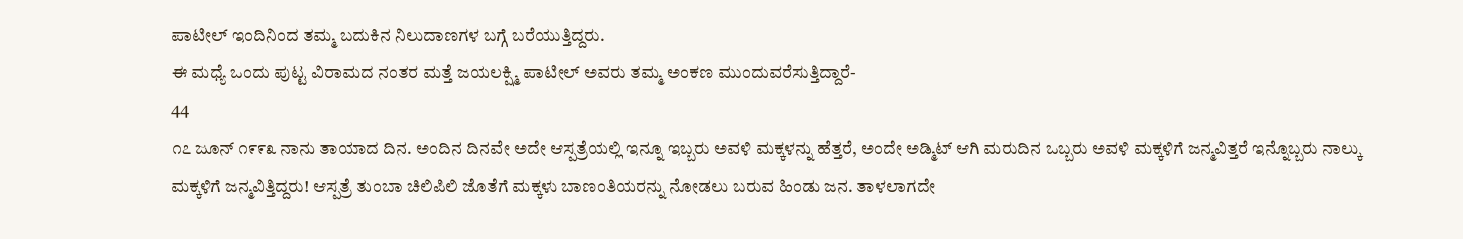ಪಾಟೀಲ್ ಇಂದಿನಿಂದ ತಮ್ಮ ಬದುಕಿನ ನಿಲುದಾಣಗಳ ಬಗ್ಗೆ ಬರೆಯುತ್ತಿದ್ದರು.
ಈ ಮಧ್ಯೆ ಒಂದು ಪುಟ್ಟ ವಿರಾಮದ ನಂತರ ಮತ್ತೆ ಜಯಲಕ್ಷ್ಮಿ ಪಾಟೀಲ್ ಅವರು ತಮ್ಮ ಅಂಕಣ ಮುಂದುವರೆಸುತ್ತಿದ್ದಾರೆ-
44
೧೭ ಜೂನ್ ೧೯೯೩ ನಾನು ತಾಯಾದ ದಿನ. ಅಂದಿನ ದಿನವೇ ಅದೇ ಆಸ್ಪತ್ರೆಯಲ್ಲಿ ಇನ್ನೂ ಇಬ್ಬರು ಅವಳಿ ಮಕ್ಕಳನ್ನು ಹೆತ್ತರೆ, ಅಂದೇ ಅಡ್ಮಿಟ್ ಆಗಿ ಮರುದಿನ ಒಬ್ಬರು ಅವಳಿ ಮಕ್ಕಳಿಗೆ ಜನ್ಮವಿತ್ತರೆ ಇನ್ನೊಬ್ಬರು ನಾಲ್ಕು ಮಕ್ಕಳಿಗೆ ಜನ್ಮವಿತ್ತಿದ್ದರು! ಆಸ್ಪತ್ರೆ ತುಂಬಾ ಚಿಲಿಪಿಲಿ ಜೊತೆಗೆ ಮಕ್ಕಳು ಬಾಣಂತಿಯರನ್ನು ನೋಡಲು ಬರುವ ಹಿಂಡು ಜನ. ತಾಳಲಾಗದೇ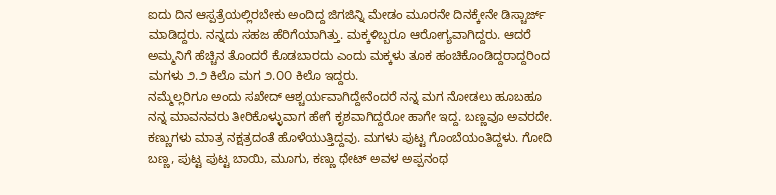ಐದು ದಿನ ಆಸ್ಪತ್ರೆಯಲ್ಲಿರಬೇಕು ಅಂದಿದ್ದ ಜಿಗಜಿನ್ನಿ ಮೇಡಂ ಮೂರನೇ ದಿನಕ್ಕೇನೇ ಡಿಸ್ಚಾರ್ಜ್ ಮಾಡಿದ್ದರು. ನನ್ನದು ಸಹಜ ಹೆರಿಗೆಯಾಗಿತ್ತು. ಮಕ್ಕಳಿಬ್ಬರೂ ಆರೋಗ್ಯವಾಗಿದ್ದರು. ಆದರೆ ಅಮ್ಮನಿಗೆ ಹೆಚ್ಚಿನ ತೊಂದರೆ ಕೊಡಬಾರದು ಎಂದು ಮಕ್ಕಳು ತೂಕ ಹಂಚಿಕೊಂಡಿದ್ದರಾದ್ದರಿಂದ ಮಗಳು ೨.೨ ಕಿಲೊ ಮಗ ೨.೦೦ ಕಿಲೊ ಇದ್ದರು.
ನಮ್ಮೆಲ್ಲರಿಗೂ ಅಂದು ಸಖೇದ್ ಆಶ್ಚರ್ಯವಾಗಿದ್ದೇನೆಂದರೆ ನನ್ನ ಮಗ ನೋಡಲು ಹೂಬಹೂ ನನ್ನ ಮಾವನವರು ತೀರಿಕೊಳ್ಳುವಾಗ ಹೇಗೆ ಕೃಶವಾಗಿದ್ದರೋ ಹಾಗೇ ಇದ್ದ. ಬಣ್ಣವೂ ಅವರದೇ. ಕಣ್ಣುಗಳು ಮಾತ್ರ ನಕ್ಷತ್ರದಂತೆ ಹೊಳೆಯುತ್ತಿದ್ದವು. ಮಗಳು ಪುಟ್ಟ ಗೊಂಬೆಯಂತಿದ್ದಳು. ಗೋದಿ ಬಣ್ಣ, ಪುಟ್ಟ ಪುಟ್ಟ ಬಾಯಿ, ಮೂಗು, ಕಣ್ಣು ಥೇಟ್ ಅವಳ ಅಪ್ಪನಂಥ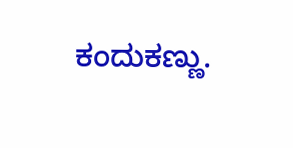ಕಂದುಕಣ್ಣು.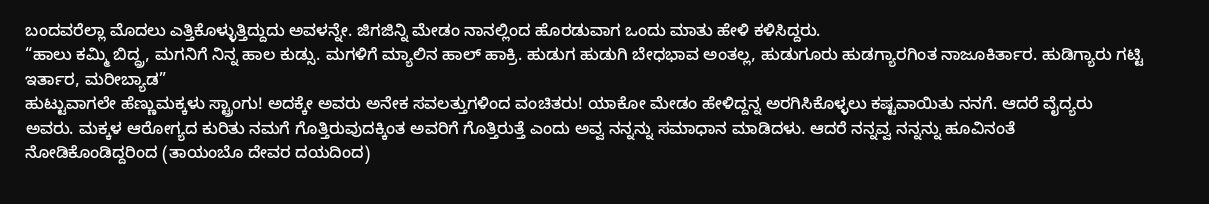ಬಂದವರೆಲ್ಲಾ ಮೊದಲು ಎತ್ತಿಕೊಳ್ಳುತ್ತಿದ್ದುದು ಅವಳನ್ನೇ. ಜಿಗಜಿನ್ನಿ ಮೇಡಂ ನಾನಲ್ಲಿಂದ ಹೊರಡುವಾಗ ಒಂದು ಮಾತು ಹೇಳಿ ಕಳಿಸಿದ್ದರು.
“ಹಾಲು ಕಮ್ಮಿ ಬಿದ್ದ್ರ, ಮಗನಿಗೆ ನಿನ್ನ ಹಾಲ ಕುಡ್ಸು. ಮಗಳಿಗೆ ಮ್ಯಾಲಿನ ಹಾಲ್ ಹಾಕ್ರಿ. ಹುಡುಗ ಹುಡುಗಿ ಬೇಧಭಾವ ಅಂತಲ್ಲ, ಹುಡುಗೂರು ಹುಡಗ್ಯಾರಗಿಂತ ನಾಜೂಕಿರ್ತಾರ. ಹುಡಿಗ್ಯಾರು ಗಟ್ಟಿ ಇರ್ತಾರ, ಮರೀಬ್ಯಾಡ”
ಹುಟ್ಟುವಾಗಲೇ ಹೆಣ್ಣುಮಕ್ಕಳು ಸ್ಟ್ರಾಂಗು! ಅದಕ್ಕೇ ಅವರು ಅನೇಕ ಸವಲತ್ತುಗಳಿಂದ ವಂಚಿತರು! ಯಾಕೋ ಮೇಡಂ ಹೇಳಿದ್ದನ್ನ ಅರಗಿಸಿಕೊಳ್ಳಲು ಕಷ್ಟವಾಯಿತು ನನಗೆ. ಆದರೆ ವೈದ್ಯರು ಅವರು. ಮಕ್ಕಳ ಆರೋಗ್ಯದ ಕುರಿತು ನಮಗೆ ಗೊತ್ತಿರುವುದಕ್ಕಿಂತ ಅವರಿಗೆ ಗೊತ್ತಿರುತ್ತೆ ಎಂದು ಅವ್ವ ನನ್ನನ್ನು ಸಮಾಧಾನ ಮಾಡಿದಳು. ಆದರೆ ನನ್ನವ್ವ ನನ್ನನ್ನು ಹೂವಿನಂತೆ ನೋಡಿಕೊಂಡಿದ್ದರಿಂದ (ತಾಯಂಬೊ ದೇವರ ದಯದಿಂದ)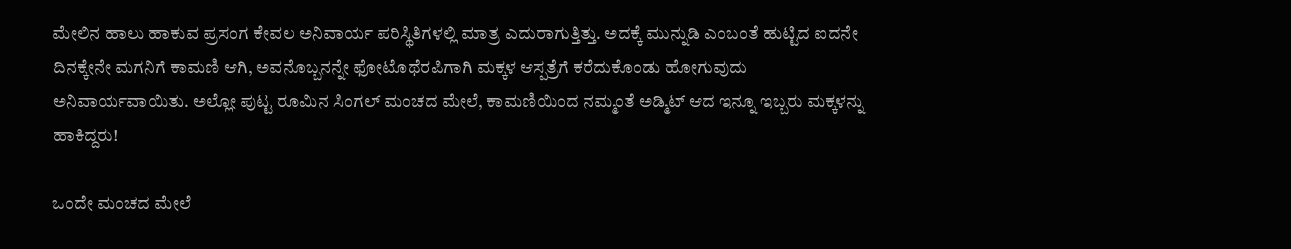ಮೇಲಿನ ಹಾಲು ಹಾಕುವ ಪ್ರಸಂಗ ಕೇವಲ ಅನಿವಾರ್ಯ ಪರಿಸ್ಥಿತಿಗಳಲ್ಲಿ ಮಾತ್ರ ಎದುರಾಗುತ್ತಿತ್ತು. ಅದಕ್ಕೆ ಮುನ್ನುಡಿ ಎಂಬಂತೆ ಹುಟ್ಟಿದ ಐದನೇ ದಿನಕ್ಕೇನೇ ಮಗನಿಗೆ ಕಾಮಣಿ ಆಗಿ, ಅವನೊಬ್ಬನನ್ನೇ ಫೋಟೊಥೆರಪಿಗಾಗಿ ಮಕ್ಕಳ ಆಸ್ಪತ್ರೆಗೆ ಕರೆದುಕೊಂಡು ಹೋಗುವುದು ಅನಿವಾರ್ಯವಾಯಿತು. ಅಲ್ಲೋ ಪುಟ್ಟ ರೂಮಿನ ಸಿಂಗಲ್ ಮಂಚದ ಮೇಲೆ, ಕಾಮಣಿಯಿಂದ ನಮ್ಮಂತೆ ಅಡ್ಮಿಟ್ ಆದ ಇನ್ನೂ ಇಬ್ಬರು ಮಕ್ಕಳನ್ನು ಹಾಕಿದ್ದರು!

ಒಂದೇ ಮಂಚದ ಮೇಲೆ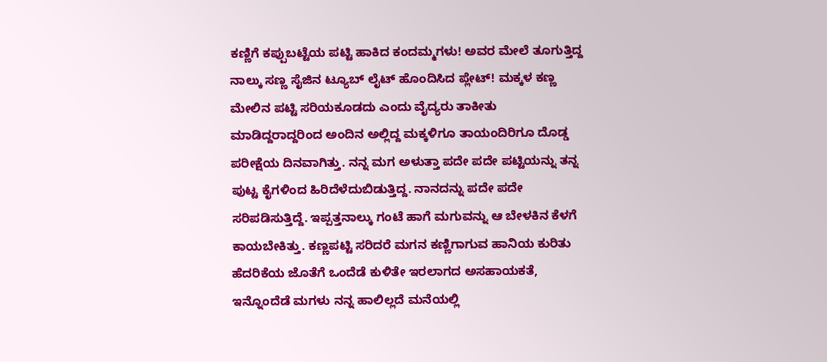ಕಣ್ಣಿಗೆ ಕಪ್ಪುಬಟ್ಟೆಯ ಪಟ್ಟಿ ಹಾಕಿದ ಕಂದಮ್ಮಗಳು! ಅವರ ಮೇಲೆ ತೂಗುತ್ತಿದ್ದ ನಾಲ್ಕು ಸಣ್ಣ ಸೈಜಿನ ಟ್ಯೂಬ್ ಲೈಟ್ ಹೊಂದಿಸಿದ ಪ್ಲೇಟ್! ಮಕ್ಕಳ ಕಣ್ಣ ಮೇಲಿನ ಪಟ್ಟಿ ಸರಿಯಕೂಡದು ಎಂದು ವೈದ್ಯರು ತಾಕೀತು ಮಾಡಿದ್ದರಾದ್ದರಿಂದ ಅಂದಿನ ಅಲ್ಲಿದ್ದ ಮಕ್ಕಳಿಗೂ ತಾಯಂದಿರಿಗೂ ದೊಡ್ಡ ಪರೀಕ್ಷೆಯ ದಿನವಾಗಿತ್ತು. ನನ್ನ ಮಗ ಅಳುತ್ತಾ ಪದೇ ಪದೇ ಪಟ್ಟಿಯನ್ನು ತನ್ನ ಪುಟ್ಟ ಕೈಗಳಿಂದ ಹಿರಿದೆಳೆದುಬಿಡುತ್ತಿದ್ದ. ನಾನದನ್ನು ಪದೇ ಪದೇ ಸರಿಪಡಿಸುತ್ತಿದ್ದೆ. ಇಪ್ಪತ್ತನಾಲ್ಕು ಗಂಟೆ ಹಾಗೆ ಮಗುವನ್ನು ಆ ಬೇಳಕಿನ ಕೆಳಗೆ ಕಾಯಬೇಕಿತ್ತು. ಕಣ್ಣಪಟ್ಟಿ ಸರಿದರೆ ಮಗನ ಕಣ್ಣಿಗಾಗುವ ಹಾನಿಯ ಕುರಿತು ಹೆದರಿಕೆಯ ಜೊತೆಗೆ ಒಂದೆಡೆ ಕುಳಿತೇ ಇರಲಾಗದ ಅಸಹಾಯಕತೆ, ಇನ್ನೊಂದೆಡೆ ಮಗಳು ನನ್ನ ಹಾಲಿಲ್ಲದೆ ಮನೆಯಲ್ಲಿ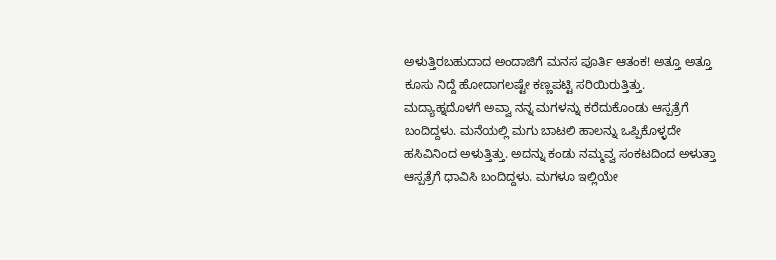ಅಳುತ್ತಿರಬಹುದಾದ ಅಂದಾಜಿಗೆ ಮನಸ ಪೂರ್ತಿ ಆತಂಕ! ಅತ್ತೂ ಅತ್ತೂ ಕೂಸು ನಿದ್ದೆ ಹೋದಾಗಲಷ್ಟೇ ಕಣ್ಣಪಟ್ಟಿ ಸರಿಯಿರುತ್ತಿತ್ತು.
ಮದ್ಯಾಹ್ನದೊಳಗೆ ಅವ್ವಾ ನನ್ನ ಮಗಳನ್ನು ಕರೆದುಕೊಂಡು ಆಸ್ಪತ್ರೆಗೆ ಬಂದಿದ್ದಳು. ಮನೆಯಲ್ಲಿ ಮಗು ಬಾಟಲಿ ಹಾಲನ್ನು ಒಪ್ಪಿಕೊಳ್ಳದೇ ಹಸಿವಿನಿಂದ ಅಳುತ್ತಿತ್ತು. ಅದನ್ನು ಕಂಡು ನಮ್ಮವ್ವ ಸಂಕಟದಿಂದ ಅಳುತ್ತಾ ಆಸ್ಪತ್ರೆಗೆ ಧಾವಿಸಿ ಬಂದಿದ್ದಳು. ಮಗಳೂ ಇಲ್ಲಿಯೇ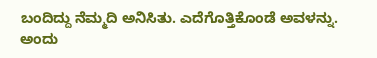ಬಂದಿದ್ದು ನೆಮ್ಮದಿ ಅನಿಸಿತು. ಎದೆಗೊತ್ತಿಕೊಂಡೆ ಅವಳನ್ನು. ಅಂದು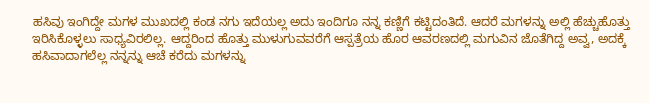ಹಸಿವು ಇಂಗಿದ್ದೇ ಮಗಳ ಮುಖದಲ್ಲಿ ಕಂಡ ನಗು ಇದೆಯಲ್ಲ ಅದು ಇಂದಿಗೂ ನನ್ನ ಕಣ್ಣಿಗೆ ಕಟ್ಟಿದಂತಿದೆ. ಆದರೆ ಮಗಳನ್ನು ಅಲ್ಲಿ ಹೆಚ್ಚುಹೊತ್ತು ಇರಿಸಿಕೊಳ್ಳಲು ಸಾಧ್ಯವಿರಲಿಲ್ಲ. ಆದ್ದರಿಂದ ಹೊತ್ತು ಮುಳುಗುವವರೆಗೆ ಆಸ್ಪತ್ರೆಯ ಹೊರ ಆವರಣದಲ್ಲಿ ಮಗುವಿನ ಜೊತೆಗಿದ್ದ ಅವ್ವ, ಅದಕ್ಕೆ ಹಸಿವಾದಾಗಲೆಲ್ಲ ನನ್ನನ್ನು ಆಚೆ ಕರೆದು ಮಗಳನ್ನು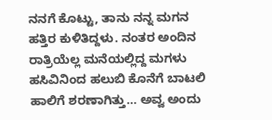ನನಗೆ ಕೊಟ್ಟು, ತಾನು ನನ್ನ ಮಗನ ಹತ್ತಿರ ಕುಳಿತಿದ್ದಳು. ನಂತರ ಅಂದಿನ ರಾತ್ರಿಯೆಲ್ಲ ಮನೆಯಲ್ಲಿದ್ದ ಮಗಳು ಹಸಿವಿನಿಂದ ಹಲುಬಿ ಕೊನೆಗೆ ಬಾಟಲಿ ಹಾಲಿಗೆ ಶರಣಾಗಿತ್ತು… ಅವ್ವ ಅಂದು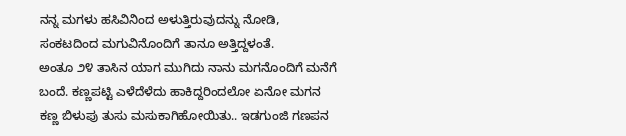ನನ್ನ ಮಗಳು ಹಸಿವಿನಿಂದ ಅಳುತ್ತಿರುವುದನ್ನು ನೋಡಿ, ಸಂಕಟದಿಂದ ಮಗುವಿನೊಂದಿಗೆ ತಾನೂ ಅತ್ತಿದ್ದಳಂತೆ.
ಅಂತೂ ೨೪ ತಾಸಿನ ಯಾಗ ಮುಗಿದು ನಾನು ಮಗನೊಂದಿಗೆ ಮನೆಗೆ ಬಂದೆ. ಕಣ್ಣಪಟ್ಟಿ ಎಳೆದೆಳೆದು ಹಾಕಿದ್ದರಿಂದಲೋ ಏನೋ ಮಗನ ಕಣ್ಣ ಬಿಳುಪು ತುಸು ಮಸುಕಾಗಿಹೋಯಿತು.. ಇಡಗುಂಜಿ ಗಣಪನ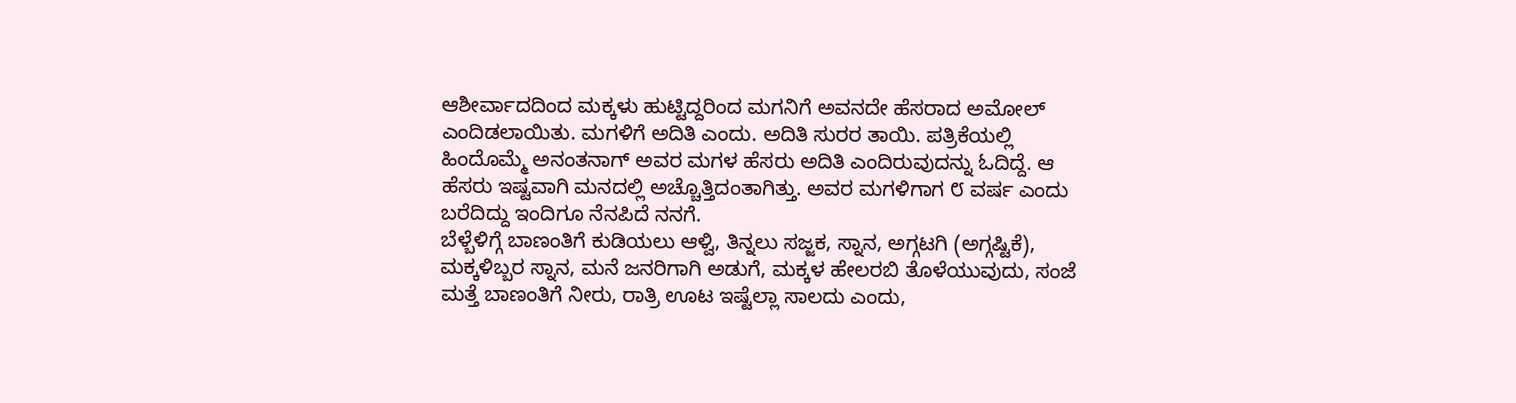ಆಶೀರ್ವಾದದಿಂದ ಮಕ್ಕಳು ಹುಟ್ಟಿದ್ದರಿಂದ ಮಗನಿಗೆ ಅವನದೇ ಹೆಸರಾದ ಅಮೋಲ್ ಎಂದಿಡಲಾಯಿತು. ಮಗಳಿಗೆ ಅದಿತಿ ಎಂದು. ಅದಿತಿ ಸುರರ ತಾಯಿ. ಪತ್ರಿಕೆಯಲ್ಲಿ ಹಿಂದೊಮ್ಮೆ ಅನಂತನಾಗ್ ಅವರ ಮಗಳ ಹೆಸರು ಅದಿತಿ ಎಂದಿರುವುದನ್ನು ಓದಿದ್ದೆ. ಆ ಹೆಸರು ಇಷ್ಟವಾಗಿ ಮನದಲ್ಲಿ ಅಚ್ಚೊತ್ತಿದಂತಾಗಿತ್ತು. ಅವರ ಮಗಳಿಗಾಗ ೮ ವರ್ಷ ಎಂದು ಬರೆದಿದ್ದು ಇಂದಿಗೂ ನೆನಪಿದೆ ನನಗೆ.
ಬೆಳ್ಬೆಳಿಗ್ಗೆ ಬಾಣಂತಿಗೆ ಕುಡಿಯಲು ಆಳ್ವಿ, ತಿನ್ನಲು ಸಜ್ಜಕ, ಸ್ನಾನ, ಅಗ್ಗಟಗಿ (ಅಗ್ಗಷ್ಟಿಕೆ), ಮಕ್ಕಳಿಬ್ಬರ ಸ್ನಾನ, ಮನೆ ಜನರಿಗಾಗಿ ಅಡುಗೆ, ಮಕ್ಕಳ ಹೇಲರಬಿ ತೊಳೆಯುವುದು, ಸಂಜೆ ಮತ್ತೆ ಬಾಣಂತಿಗೆ ನೀರು, ರಾತ್ರಿ ಊಟ ಇಷ್ಟೆಲ್ಲಾ ಸಾಲದು ಎಂದು,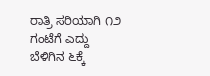ರಾತ್ರಿ ಸರಿಯಾಗಿ ೧೨ ಗಂಟೆಗೆ ಎದ್ದು ಬೆಳಿಗಿನ ೬ಕ್ಕೆ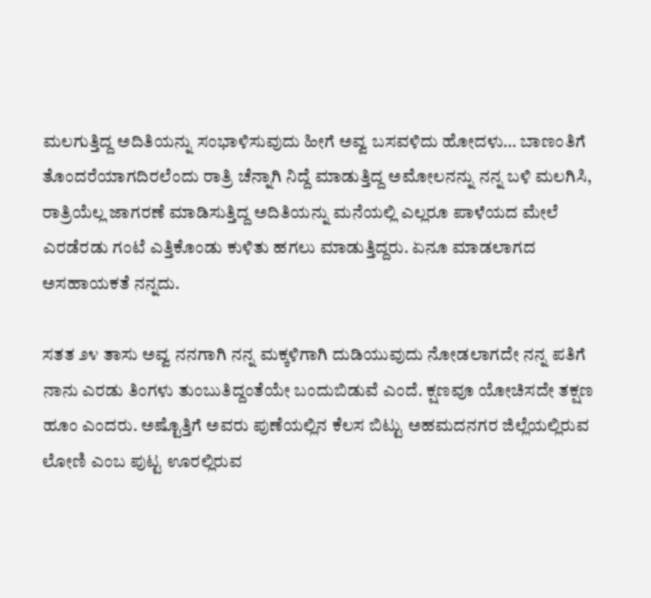ಮಲಗುತ್ತಿದ್ದ ಅದಿತಿಯನ್ನು ಸಂಭಾಳಿಸುವುದು ಹೀಗೆ ಅವ್ವ ಬಸವಳಿದು ಹೋದಳು… ಬಾಣಂತಿಗೆ ತೊಂದರೆಯಾಗದಿರಲೆಂದು ರಾತ್ರಿ ಚೆನ್ನಾಗಿ ನಿದ್ದೆ ಮಾಡುತ್ತಿದ್ದ ಅಮೋಲನನ್ನು ನನ್ನ ಬಳಿ ಮಲಗಿಸಿ, ರಾತ್ರಿಯೆಲ್ಲ ಜಾಗರಣೆ ಮಾಡಿಸುತ್ತಿದ್ದ ಅದಿತಿಯನ್ನು ಮನೆಯಲ್ಲಿ ಎಲ್ಲರೂ ಪಾಳೆಯದ ಮೇಲೆ ಎರಡೆರಡು ಗಂಟೆ ಎತ್ತಿಕೊಂಡು ಕುಳಿತು ಹಗಲು ಮಾಡುತ್ತಿದ್ದರು. ಏನೂ ಮಾಡಲಾಗದ ಅಸಹಾಯಕತೆ ನನ್ನದು.

ಸತತ ೨೪ ತಾಸು ಅವ್ವ ನನಗಾಗಿ ನನ್ನ ಮಕ್ಕಳಿಗಾಗಿ ದುಡಿಯುವುದು ನೋಡಲಾಗದೇ ನನ್ನ ಪತಿಗೆ ನಾನು ಎರಡು ತಿಂಗಳು ತುಂಬುತಿದ್ದಂತೆಯೇ ಬಂದುಬಿಡುವೆ ಎಂದೆ. ಕ್ಷಣವೂ ಯೋಚಿಸದೇ ತಕ್ಷಣ ಹೂಂ ಎಂದರು. ಅಷ್ಟೊತ್ತಿಗೆ ಅವರು ಪುಣೆಯಲ್ಲಿನ ಕೆಲಸ ಬಿಟ್ಟು ಅಹಮದನಗರ ಜಿಲ್ಲೆಯಲ್ಲಿರುವ ಲೋಣಿ ಎಂಬ ಪುಟ್ಟ ಊರಲ್ಲಿರುವ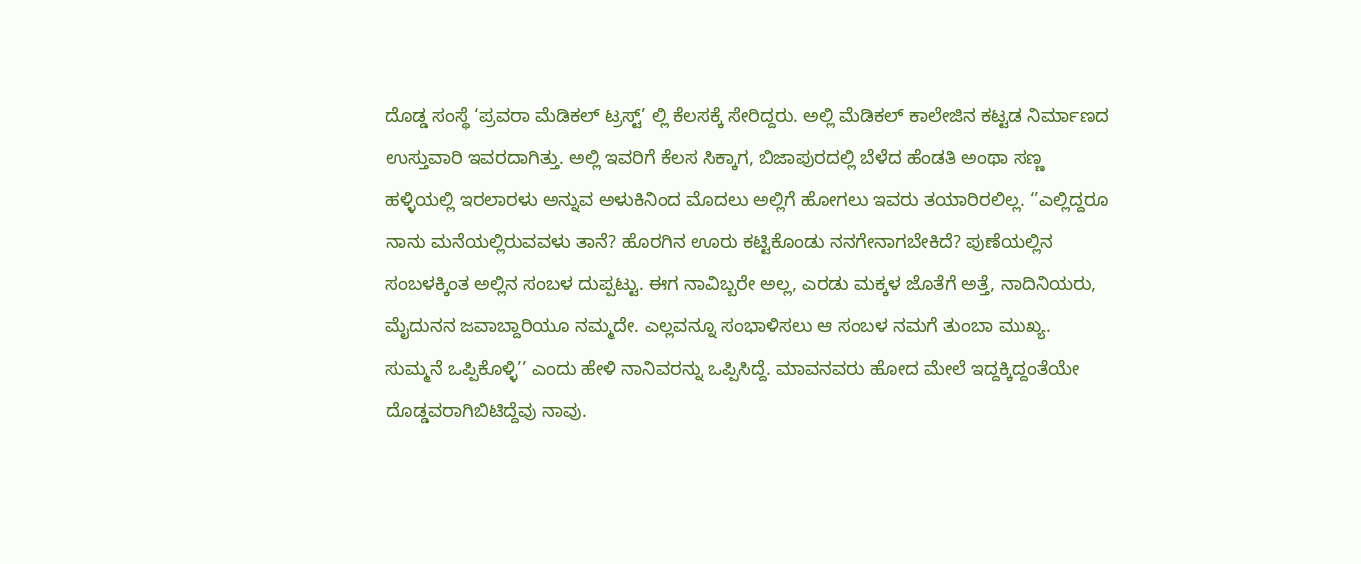ದೊಡ್ಡ ಸಂಸ್ಥೆ ‘ಪ್ರವರಾ ಮೆಡಿಕಲ್ ಟ್ರಸ್ಟ್’ ಲ್ಲಿ ಕೆಲಸಕ್ಕೆ ಸೇರಿದ್ದರು. ಅಲ್ಲಿ ಮೆಡಿಕಲ್ ಕಾಲೇಜಿನ ಕಟ್ಟಡ ನಿರ್ಮಾಣದ ಉಸ್ತುವಾರಿ ಇವರದಾಗಿತ್ತು. ಅಲ್ಲಿ ಇವರಿಗೆ ಕೆಲಸ ಸಿಕ್ಕಾಗ, ಬಿಜಾಪುರದಲ್ಲಿ ಬೆಳೆದ ಹೆಂಡತಿ ಅಂಥಾ ಸಣ್ಣ ಹಳ್ಳಿಯಲ್ಲಿ ಇರಲಾರಳು ಅನ್ನುವ ಅಳುಕಿನಿಂದ ಮೊದಲು ಅಲ್ಲಿಗೆ ಹೋಗಲು ಇವರು ತಯಾರಿರಲಿಲ್ಲ. ‘’ಎಲ್ಲಿದ್ದರೂ ನಾನು ಮನೆಯಲ್ಲಿರುವವಳು ತಾನೆ? ಹೊರಗಿನ ಊರು ಕಟ್ಟಿಕೊಂಡು ನನಗೇನಾಗಬೇಕಿದೆ? ಪುಣೆಯಲ್ಲಿನ ಸಂಬಳಕ್ಕಿಂತ ಅಲ್ಲಿನ ಸಂಬಳ ದುಪ್ಪಟ್ಟು. ಈಗ ನಾವಿಬ್ಬರೇ ಅಲ್ಲ, ಎರಡು ಮಕ್ಕಳ ಜೊತೆಗೆ ಅತ್ತೆ, ನಾದಿನಿಯರು, ಮೈದುನನ ಜವಾಬ್ದಾರಿಯೂ ನಮ್ಮದೇ. ಎಲ್ಲವನ್ನೂ ಸಂಭಾಳಿಸಲು ಆ ಸಂಬಳ ನಮಗೆ ತುಂಬಾ ಮುಖ್ಯ. ಸುಮ್ಮನೆ ಒಪ್ಪಿಕೊಳ್ಳಿ’’ ಎಂದು ಹೇಳಿ ನಾನಿವರನ್ನು ಒಪ್ಪಿಸಿದ್ದೆ. ಮಾವನವರು ಹೋದ ಮೇಲೆ ಇದ್ದಕ್ಕಿದ್ದಂತೆಯೇ ದೊಡ್ಡವರಾಗಿಬಿಟಿದ್ದೆವು ನಾವು.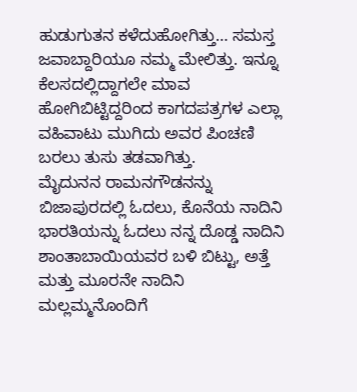ಹುಡುಗುತನ ಕಳೆದುಹೋಗಿತ್ತು… ಸಮಸ್ತ ಜವಾಬ್ದಾರಿಯೂ ನಮ್ಮ ಮೇಲಿತ್ತು. ಇನ್ನೂ ಕೆಲಸದಲ್ಲಿದ್ದಾಗಲೇ ಮಾವ ಹೋಗಿಬಿಟ್ಟಿದ್ದರಿಂದ ಕಾಗದಪತ್ರಗಳ ಎಲ್ಲಾ ವಹಿವಾಟು ಮುಗಿದು ಅವರ ಪಿಂಚಣಿ ಬರಲು ತುಸು ತಡವಾಗಿತ್ತು.
ಮೈದುನನ ರಾಮನಗೌಡನನ್ನು ಬಿಜಾಪುರದಲ್ಲಿ ಓದಲು, ಕೊನೆಯ ನಾದಿನಿ ಭಾರತಿಯನ್ನು ಓದಲು ನನ್ನ ದೊಡ್ಡ ನಾದಿನಿ ಶಾಂತಾಬಾಯಿಯವರ ಬಳಿ ಬಿಟ್ಟು, ಅತ್ತೆ ಮತ್ತು ಮೂರನೇ ನಾದಿನಿ ಮಲ್ಲಮ್ಮನೊಂದಿಗೆ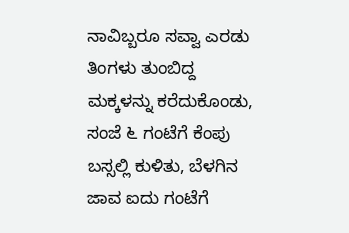ನಾವಿಬ್ಬರೂ ಸವ್ವಾ ಎರಡು ತಿಂಗಳು ತುಂಬಿದ್ದ ಮಕ್ಕಳನ್ನು ಕರೆದುಕೊಂಡು, ಸಂಜೆ ೬ ಗಂಟೆಗೆ ಕೆಂಪು ಬಸ್ಸಲ್ಲಿ ಕುಳಿತು, ಬೆಳಗಿನ ಜಾವ ಐದು ಗಂಟೆಗೆ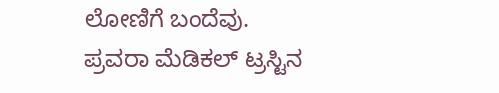ಲೋಣಿಗೆ ಬಂದೆವು. ಪ್ರವರಾ ಮೆಡಿಕಲ್ ಟ್ರಸ್ಟಿನ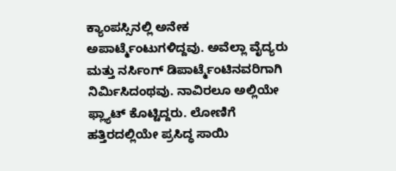ಕ್ಯಾಂಪಸ್ಸಿನಲ್ಲಿ ಅನೇಕ ಅಪಾರ್ಟ್ಮೆಂಟುಗಳಿದ್ದವು. ಅವೆಲ್ಲಾ ವೈದ್ಯರು ಮತ್ತು ನರ್ಸಿಂಗ್ ಡಿಪಾರ್ಟ್ಮೆಂಟಿನವರಿಗಾಗಿ ನಿರ್ಮಿಸಿದಂಥವು. ನಾವಿರಲೂ ಅಲ್ಲಿಯೇ ಫ್ಲ್ಯಾಟ್ ಕೊಟ್ಟಿದ್ದರು. ಲೋಣಿಗೆ ಹತ್ತಿರದಲ್ಲಿಯೇ ಪ್ರಸಿದ್ಧ ಸಾಯಿ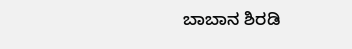ಬಾಬಾನ ಶಿರಡಿ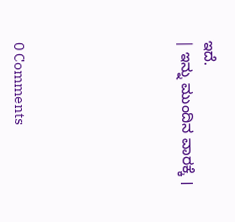ಇದೆ.
| ಇನ್ನು ಮುಂದಿನ ವಾರಕ್ಕೆ ।






0 Comments